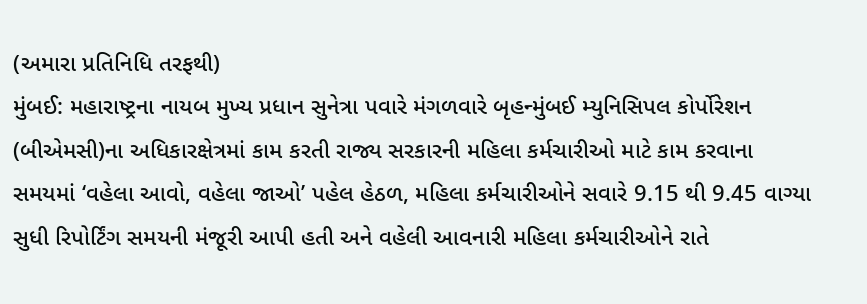(અમારા પ્રતિનિધિ તરફથી)
મુંબઈ: મહારાષ્ટ્રના નાયબ મુખ્ય પ્રધાન સુનેત્રા પવારે મંગળવારે બૃહન્મુંબઈ મ્યુનિસિપલ કોર્પોરેશન (બીએમસી)ના અધિકારક્ષેત્રમાં કામ કરતી રાજ્ય સરકારની મહિલા કર્મચારીઓ માટે કામ કરવાના સમયમાં ‘વહેલા આવો, વહેલા જાઓ’ પહેલ હેઠળ, મહિલા કર્મચારીઓને સવારે 9.15 થી 9.45 વાગ્યા સુધી રિપોર્ટિંગ સમયની મંજૂરી આપી હતી અને વહેલી આવનારી મહિલા કર્મચારીઓને રાતે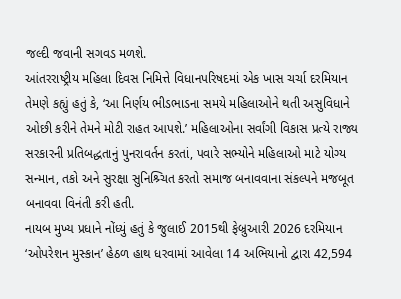જલ્દી જવાની સગવડ મળશે.
આંતરરાષ્ટ્રીય મહિલા દિવસ નિમિત્તે વિધાનપરિષદમાં એક ખાસ ચર્ચા દરમિયાન તેમણે કહ્યું હતું કે, ‘આ નિર્ણય ભીડભાડના સમયે મહિલાઓને થતી અસુવિધાને ઓછી કરીને તેમને મોટી રાહત આપશે.’ મહિલાઓના સર્વાંગી વિકાસ પ્રત્યે રાજ્ય સરકારની પ્રતિબદ્ધતાનું પુનરાવર્તન કરતાં, પવારે સભ્યોને મહિલાઓ માટે યોગ્ય સન્માન, તકો અને સુરક્ષા સુનિશ્ર્ચિત કરતો સમાજ બનાવવાના સંકલ્પને મજબૂત બનાવવા વિનંતી કરી હતી.
નાયબ મુખ્ય પ્રધાને નોંધ્યું હતું કે જુલાઈ 2015થી ફેબ્રુઆરી 2026 દરમિયાન ‘ઓપરેશન મુસ્કાન’ હેઠળ હાથ ધરવામાં આવેલા 14 અભિયાનો દ્વારા 42,594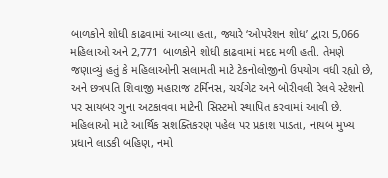બાળકોને શોધી કાઢવામાં આવ્યા હતા, જ્યારે ‘ઓપરેશન શોધ’ દ્વારા 5,066 મહિલાઓ અને 2,771 બાળકોને શોધી કાઢવામાં મદદ મળી હતી. તેમણે જણાવ્યું હતું કે મહિલાઓની સલામતી માટે ટેકનોલોજીનો ઉપયોગ વધી રહ્યો છે, અને છત્રપતિ શિવાજી મહારાજ ટર્મિનસ, ચર્ચગેટ અને બોરીવલી રેલવે સ્ટેશનો પર સાયબર ગુના અટકાવવા માટેની સિસ્ટમો સ્થાપિત કરવામાં આવી છે.
મહિલાઓ માટે આર્થિક સશક્તિકરણ પહેલ પર પ્રકાશ પાડતા, નાયબ મુખ્ય પ્રધાને લાડકી બહિણ, નમો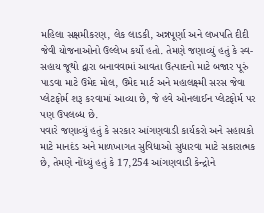મહિલા સક્ષમીકરણ, લેક લાડકી, અન્નપૂર્ણા અને લખપતિ દીદી જેવી યોજનાઓનો ઉલ્લેખ કર્યો હતો. તેમણે જણાવ્યું હતું કે સ્વ-સહાય જૂથો દ્વારા બનાવવામાં આવતા ઉત્પાદનો માટે બજાર પૂરું પાડવા માટે ઉમેદ મોલ, ઉમેદ માર્ટ અને મહાલક્ષ્મી સરસ જેવા પ્લેટફોર્મ શરૂ કરવામાં આવ્યા છે, જે હવે ઓનલાઈન પ્લેટફોર્મ પર પણ ઉપલબ્ધ છે.
પવારે જણાવ્યું હતું કે સરકાર આંગણવાડી કાર્યકરો અને સહાયકો માટે માનદંડ અને માળખાગત સુવિધાઓ સુધારવા માટે સકારાત્મક છે, તેમણે નોંધ્યું હતું કે 17,254 આંગણવાડી કેન્દ્રોને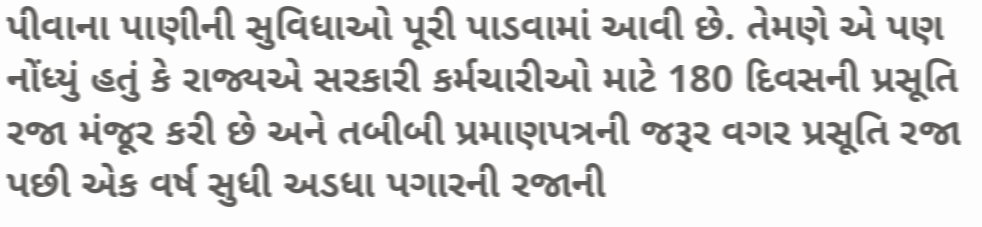પીવાના પાણીની સુવિધાઓ પૂરી પાડવામાં આવી છે. તેમણે એ પણ નોંધ્યું હતું કે રાજ્યએ સરકારી કર્મચારીઓ માટે 180 દિવસની પ્રસૂતિ રજા મંજૂર કરી છે અને તબીબી પ્રમાણપત્રની જરૂર વગર પ્રસૂતિ રજા પછી એક વર્ષ સુધી અડધા પગારની રજાની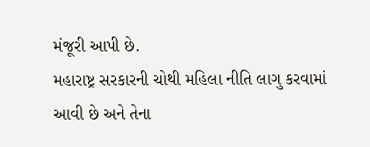મંજૂરી આપી છે.
મહારાષ્ટ્ર સરકારની ચોથી મહિલા નીતિ લાગુ કરવામાં આવી છે અને તેના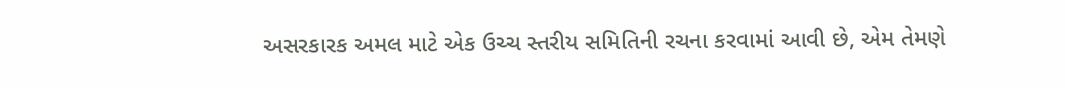અસરકારક અમલ માટે એક ઉચ્ચ સ્તરીય સમિતિની રચના કરવામાં આવી છે, એમ તેમણે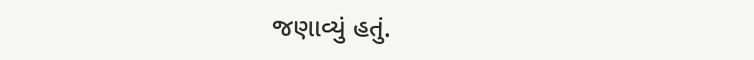જણાવ્યું હતું.